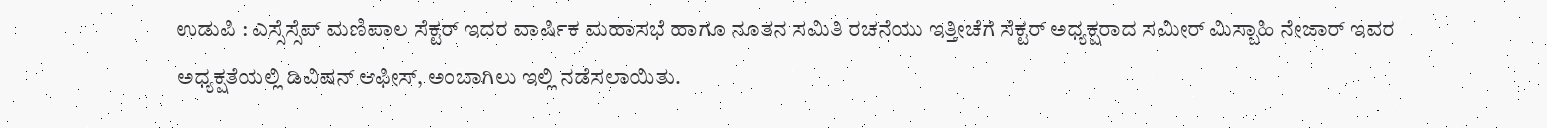ಉಡುಪಿ : ಎಸ್ಸೆಸ್ಸೆಪ್ ಮಣಿಪಾಲ ಸೆಕ್ಟರ್ ಇದರ ವಾರ್ಷಿಕ ಮಹಾಸಭೆ ಹಾಗೂ ನೂತನ ಸಮಿತಿ ರಚನೆಯು ಇತ್ತೀಚೆಗೆ ಸೆಕ್ಟರ್ ಅಧ್ಯಕ್ಷರಾದ ಸಮೀರ್ ಮಿಸ್ಬಾಹಿ ನೇಜಾರ್ ಇವರ ಅಧ್ಯಕ್ಷತೆಯಲ್ಲಿ ಡಿವಿಷನ್ ಆಫೀಸ್, ಅಂಬಾಗಿಲು ಇಲ್ಲಿ ನಡೆಸಲಾಯಿತು.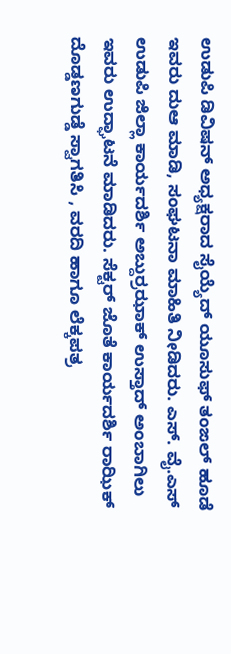ಉಡುಪಿ ಡಿವಿಷನ್ ಅಧ್ಯಕ್ಷರಾದ ಸೈಯ್ಯೆದ್ ಯೂಸುಫ್ ತಂಙಲ್ ಹೂಡೆ ಇವರು ದುಆ ಮಾಡಿ, ಸಂಘಟನಾ ಮಾಹಿತಿ ನೀಡಿದರು. ಎಸ್. ವೈ.ಎಸ್ ಉಡುಪಿ ಜಿಲ್ಲಾ ಕಾರ್ಯದರ್ಶಿ ಅಬ್ದುರ್ರಝಾಕ್ ಉಸ್ತಾದ್ ಅಂಬಾಗಿಲು ಇವರು ಉದ್ಘಾಟನೆ ಮಾಡಿದರು. ಸೆಕ್ಟರ್ ಜೊತೆ ಕಾರ್ಯದರ್ಶಿ ರಾಝಿಕ್ ದೊಡ್ಡಣಗುಡ್ಡೆ ಸ್ವಾಗತಿಸಿ , ವರದಿ ಹಾಗೂ ಲೆಕ್ಕಪತ್ರ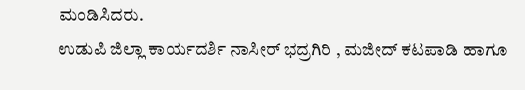ಮಂಡಿಸಿದರು.
ಉಡುಪಿ ಜಿಲ್ಲಾ ಕಾರ್ಯದರ್ಶಿ ನಾಸೀರ್ ಭದ್ರಗಿರಿ , ಮಜೀದ್ ಕಟಪಾಡಿ ಹಾಗೂ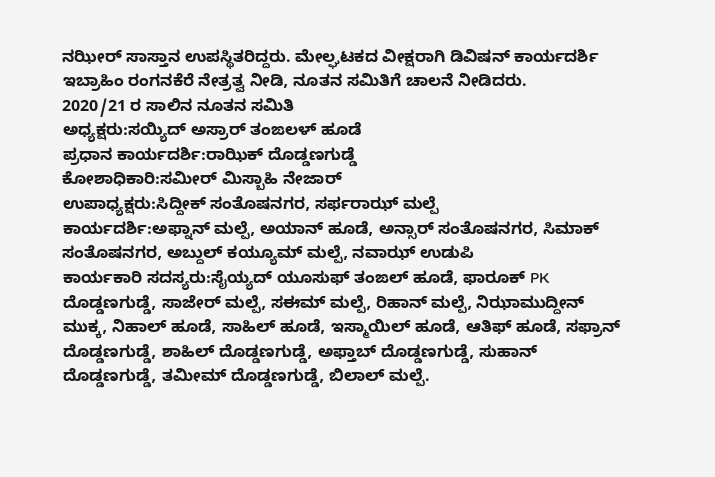ನಝೀರ್ ಸಾಸ್ತಾನ ಉಪಸ್ಥಿತರಿದ್ದರು. ಮೇಲ್ಘಟಕದ ವೀಕ್ಷರಾಗಿ ಡಿವಿಷನ್ ಕಾರ್ಯದರ್ಶಿ ಇಬ್ರಾಹಿಂ ರಂಗನಕೆರೆ ನೇತ್ರತ್ವ ನೀಡಿ, ನೂತನ ಸಮಿತಿಗೆ ಚಾಲನೆ ನೀಡಿದರು.
2020/21 ರ ಸಾಲಿನ ನೂತನ ಸಮಿತಿ
ಅಧ್ಯಕ್ಷರು:ಸಯ್ಯಿದ್ ಅಸ್ರಾರ್ ತಂಙಲಳ್ ಹೂಡೆ
ಪ್ರಧಾನ ಕಾರ್ಯದರ್ಶಿ:ರಾಝಿಕ್ ದೊಡ್ಡಣಗುಡ್ಡೆ
ಕೋಶಾಧಿಕಾರಿ:ಸಮೀರ್ ಮಿಸ್ಬಾಹಿ ನೇಜಾರ್
ಉಪಾಧ್ಯಕ್ಷರು:ಸಿದ್ದೀಕ್ ಸಂತೊಷನಗರ, ಸರ್ಫರಾಝ್ ಮಲ್ಪೆ
ಕಾರ್ಯದರ್ಶಿ:ಅಫ್ನಾನ್ ಮಲ್ಪೆ, ಅಯಾನ್ ಹೂಡೆ, ಅನ್ಸಾರ್ ಸಂತೊಷನಗರ, ಸಿಮಾಕ್ ಸಂತೊಷನಗರ, ಅಬ್ದುಲ್ ಕಯ್ಯೂಮ್ ಮಲ್ಪೆ, ನವಾಝ್ ಉಡುಪಿ
ಕಾರ್ಯಕಾರಿ ಸದಸ್ಯರು:ಸೈಯ್ಯದ್ ಯೂಸುಫ್ ತಂಙಲ್ ಹೂಡೆ, ಫಾರೂಕ್ PK ದೊಡ್ಡಣಗುಡ್ಡೆ, ಸಾಜೇರ್ ಮಲ್ಪೆ, ಸಈಮ್ ಮಲ್ಪೆ, ರಿಹಾನ್ ಮಲ್ಪೆ, ನಿಝಾಮುದ್ದೀನ್ ಮುಕ್ಕ, ನಿಹಾಲ್ ಹೂಡೆ, ಸಾಹಿಲ್ ಹೂಡೆ, ಇಸ್ಮಾಯಿಲ್ ಹೂಡೆ, ಆತಿಫ್ ಹೂಡೆ, ಸಫ್ರಾನ್ ದೊಡ್ಡಣಗುಡ್ಡೆ, ಶಾಹಿಲ್ ದೊಡ್ಡಣಗುಡ್ಡೆ, ಅಫ್ತಾಬ್ ದೊಡ್ಡಣಗುಡ್ಡೆ, ಸುಹಾನ್ ದೊಡ್ಡಣಗುಡ್ಡೆ, ತಮೀಮ್ ದೊಡ್ಡಣಗುಡ್ಡೆ, ಬಿಲಾಲ್ ಮಲ್ಪೆ.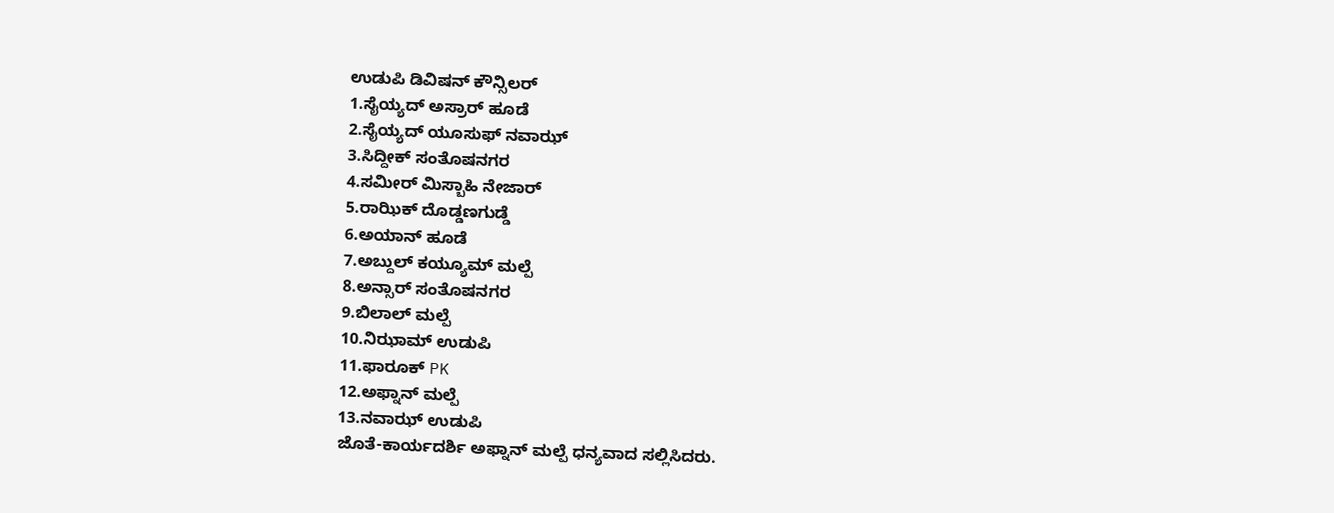ಉಡುಪಿ ಡಿವಿಷನ್ ಕೌನ್ಸಿಲರ್
1.ಸೈಯ್ಯದ್ ಅಸ್ರಾರ್ ಹೂಡೆ
2.ಸೈಯ್ಯದ್ ಯೂಸುಫ್ ನವಾಝ್
3.ಸಿದ್ದೀಕ್ ಸಂತೊಷನಗರ
4.ಸಮೀರ್ ಮಿಸ್ಬಾಹಿ ನೇಜಾರ್
5.ರಾಝಿಕ್ ದೊಡ್ಡಣಗುಡ್ಡೆ
6.ಅಯಾನ್ ಹೂಡೆ
7.ಅಬ್ದುಲ್ ಕಯ್ಯೂಮ್ ಮಲ್ಪೆ
8.ಅನ್ಸಾರ್ ಸಂತೊಷನಗರ
9.ಬಿಲಾಲ್ ಮಲ್ಪೆ
10.ನಿಝಾಮ್ ಉಡುಪಿ
11.ಫಾರೂಕ್ PK
12.ಅಫ್ನಾನ್ ಮಲ್ಪೆ
13.ನವಾಝ್ ಉಡುಪಿ
ಜೊತೆ-ಕಾರ್ಯದರ್ಶಿ ಅಫ್ನಾನ್ ಮಲ್ಪೆ ಧನ್ಯವಾದ ಸಲ್ಲಿಸಿದರು.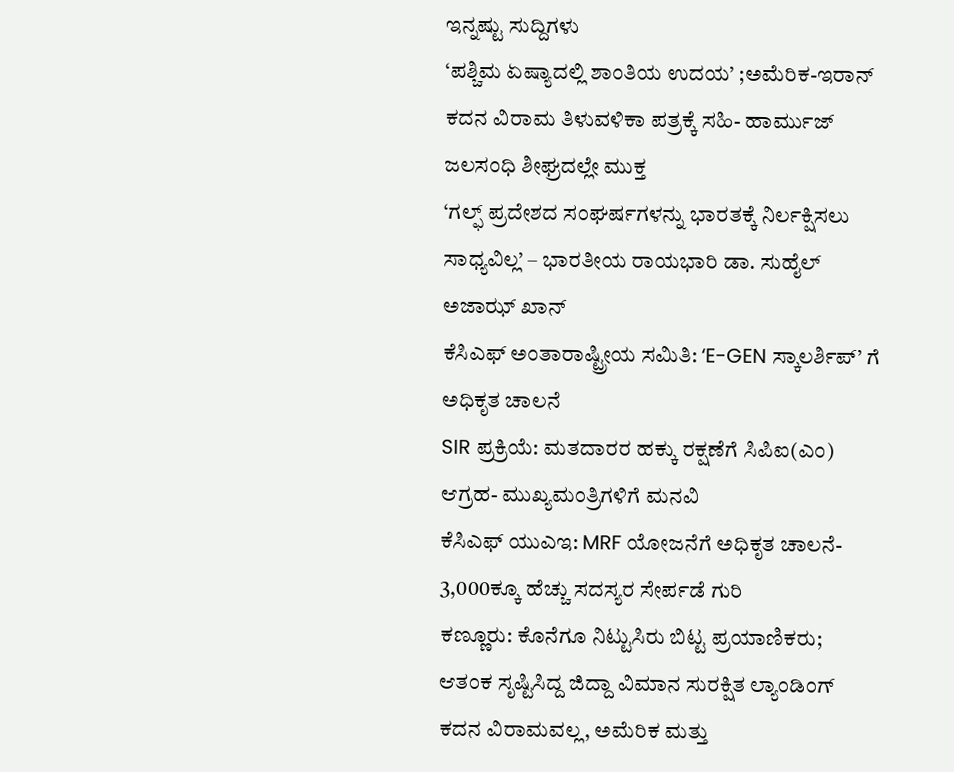ಇನ್ನಷ್ಟು ಸುದ್ದಿಗಳು
‘ಪಶ್ಚಿಮ ಏಷ್ಯಾದಲ್ಲಿ ಶಾಂತಿಯ ಉದಯ’ ;ಅಮೆರಿಕ-ಇರಾನ್ ಕದನ ವಿರಾಮ ತಿಳುವಳಿಕಾ ಪತ್ರಕ್ಕೆ ಸಹಿ- ಹಾರ್ಮುಜ್ ಜಲಸಂಧಿ ಶೀಘ್ರದಲ್ಲೇ ಮುಕ್ತ
‘ಗಲ್ಫ್ ಪ್ರದೇಶದ ಸಂಘರ್ಷಗಳನ್ನು ಭಾರತಕ್ಕೆ ನಿರ್ಲಕ್ಷಿಸಲು ಸಾಧ್ಯವಿಲ್ಲ’ – ಭಾರತೀಯ ರಾಯಭಾರಿ ಡಾ. ಸುಹೈಲ್ ಅಜಾಝ್ ಖಾನ್
ಕೆಸಿಎಫ್ ಅಂತಾರಾಷ್ಟ್ರೀಯ ಸಮಿತಿ: ‘E-GEN ಸ್ಕಾಲರ್ಶಿಪ್’ ಗೆ ಅಧಿಕೃತ ಚಾಲನೆ
SIR ಪ್ರಕ್ರಿಯೆ: ಮತದಾರರ ಹಕ್ಕು ರಕ್ಷಣೆಗೆ ಸಿಪಿಐ(ಎಂ) ಆಗ್ರಹ- ಮುಖ್ಯಮಂತ್ರಿಗಳಿಗೆ ಮನವಿ
ಕೆಸಿಎಫ್ ಯುಎಇ: MRF ಯೋಜನೆಗೆ ಅಧಿಕೃತ ಚಾಲನೆ- 3,000ಕ್ಕೂ ಹೆಚ್ಚು ಸದಸ್ಯರ ಸೇರ್ಪಡೆ ಗುರಿ
ಕಣ್ಣೂರು: ಕೊನೆಗೂ ನಿಟ್ಟುಸಿರು ಬಿಟ್ಟ ಪ್ರಯಾಣಿಕರು; ಆತಂಕ ಸೃಷ್ಟಿಸಿದ್ದ ಜಿದ್ದಾ ವಿಮಾನ ಸುರಕ್ಷಿತ ಲ್ಯಾಂಡಿಂಗ್
ಕದನ ವಿರಾಮವಲ್ಲ, ಅಮೆರಿಕ ಮತ್ತು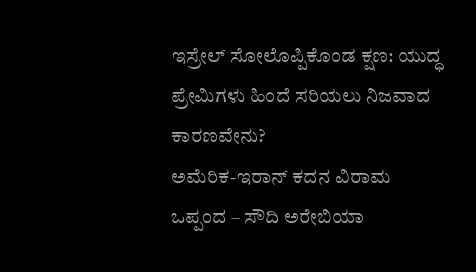ಇಸ್ರೇಲ್ ಸೋಲೊಪ್ಪಿಕೊಂಡ ಕ್ಷಣ: ಯುದ್ಧ ಪ್ರೇಮಿಗಳು ಹಿಂದೆ ಸರಿಯಲು ನಿಜವಾದ ಕಾರಣವೇನು?
ಅಮೆರಿಕ-ಇರಾನ್ ಕದನ ವಿರಾಮ ಒಪ್ಪಂದ – ಸೌದಿ ಅರೇಬಿಯಾ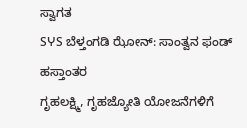ಸ್ವಾಗತ
SჄS ಬೆಳ್ತಂಗಡಿ ಝೋನ್: ಸಾಂತ್ವನ ಫಂಡ್ ಹಸ್ತಾಂತರ
ಗೃಹಲಕ್ಷ್ಮಿ, ಗೃಹಜ್ಯೋತಿ ಯೋಜನೆಗಳಿಗೆ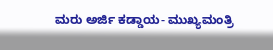ಮರು ಅರ್ಜಿ ಕಡ್ಡಾಯ- ಮುಖ್ಯಮಂತ್ರಿ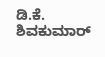ಡಿ.ಕೆ. ಶಿವಕುಮಾರ್